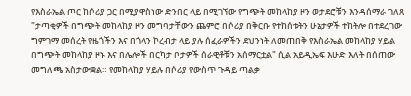የእስራኤል ጦር ከሶሪያ ጋር በሚያዋስነው ድንበር ላይ በሚገኘው የግጭት መከላከያ ዞን ወታደሮቹን እንዳሰማራ ገለጸ "ታጣቂዎች በግጭት መከላከያ ዞን መግባታቸውን ጨምሮ በሶሪያ በቅርቡ የተከሰቱትን ሁኔታዎች ተከትሎ በተደረገው ግምገማ መሰረት የዜጎችን እና በጎላን ኮረብታ ላይ ያሉ ሰፈራዎችን ደህንነት ለመጠበቅ የእስራኤል መከላከያ ሃይል በግጭት መከላከያ ዞኑ እና በሌሎች በርካታ ቦታዎች ሰራዊቶቹን አሰማርቷል" ሲል አይዲኤፍ እሁድ እለት በሰጠው መግለጫ አስታውቋል። የመከላከያ ሃይሉ በሶሪያ የውስጥ ጉዳይ ጣልቃ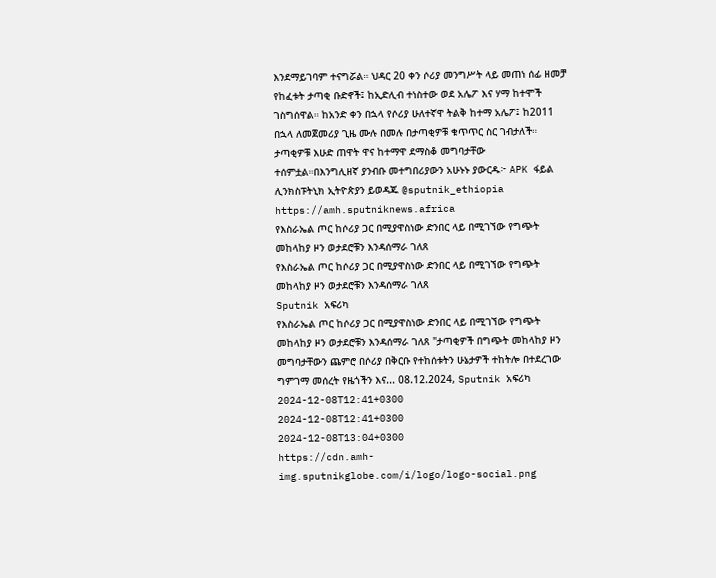እንደማይገባም ተናግሯል። ህዳር 20 ቀን ሶሪያ መንግሥት ላይ መጠነ ሰፊ ዘመቻ የከፈቱት ታጣቂ ቡድኖች፤ ከኢድሊብ ተነስተው ወደ አሌፖ እና ሃማ ከተሞች ገስግሰዋል። ከአንድ ቀን በኋላ የሶሪያ ሁለተኛዋ ትልቅ ከተማ አሌፖ፤ ከ2011 በኋላ ለመጀመሪያ ጊዜ ሙሉ በመሉ በታጣቂዎቹ ቁጥጥር ስር ገብታለች። ታጣቂዎቹ እሁድ ጠዋት ዋና ከተማዋ ደማስቆ መግባታቸው ተሰምቷል።በእንግሊዘኛ ያንብቡ መተግበሪያውን አሁኑኑ ያውርዱ፦ APK ፋይል ሊንክስፑትኒክ ኢትዮጵያን ይወዳጁ @sputnik_ethiopia
https://amh.sputniknews.africa
የእስራኤል ጦር ከሶሪያ ጋር በሚያዋስነው ድንበር ላይ በሚገኘው የግጭት መከላከያ ዞን ወታደሮቹን እንዳሰማራ ገለጸ
የእስራኤል ጦር ከሶሪያ ጋር በሚያዋስነው ድንበር ላይ በሚገኘው የግጭት መከላከያ ዞን ወታደሮቹን እንዳሰማራ ገለጸ
Sputnik አፍሪካ
የእስራኤል ጦር ከሶሪያ ጋር በሚያዋስነው ድንበር ላይ በሚገኘው የግጭት መከላከያ ዞን ወታደሮቹን እንዳሰማራ ገለጸ "ታጣቂዎች በግጭት መከላከያ ዞን መግባታቸውን ጨምሮ በሶሪያ በቅርቡ የተከሰቱትን ሁኔታዎች ተከትሎ በተደረገው ግምገማ መሰረት የዜጎችን እና... 08.12.2024, Sputnik አፍሪካ
2024-12-08T12:41+0300
2024-12-08T12:41+0300
2024-12-08T13:04+0300
https://cdn.amh-img.sputnikglobe.com/i/logo/logo-social.png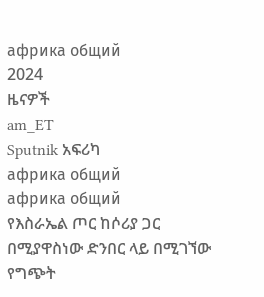африка общий
2024
ዜናዎች
am_ET
Sputnik አፍሪካ
африка общий
африка общий
የእስራኤል ጦር ከሶሪያ ጋር በሚያዋስነው ድንበር ላይ በሚገኘው የግጭት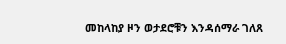መከላከያ ዞን ወታደሮቹን እንዳሰማራ ገለጸ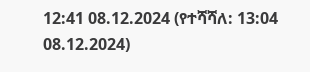12:41 08.12.2024 (የተሻሻለ: 13:04 08.12.2024)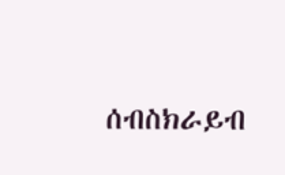ሰብስክራይብ